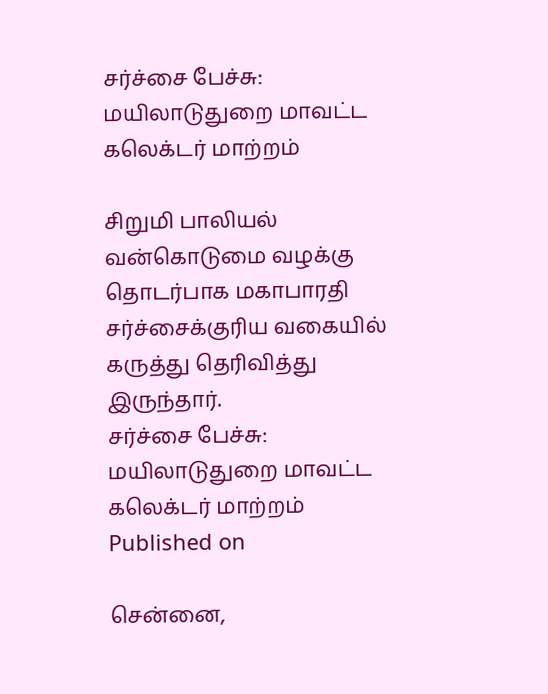சர்ச்சை பேச்சு: மயிலாடுதுறை மாவட்ட கலெக்டர் மாற்றம்

சிறுமி பாலியல் வன்கொடுமை வழக்கு தொடர்பாக மகாபாரதி சர்ச்சைக்குரிய வகையில் கருத்து தெரிவித்து இருந்தார்.
சர்ச்சை பேச்சு: மயிலாடுதுறை மாவட்ட கலெக்டர் மாற்றம்
Published on

சென்னை,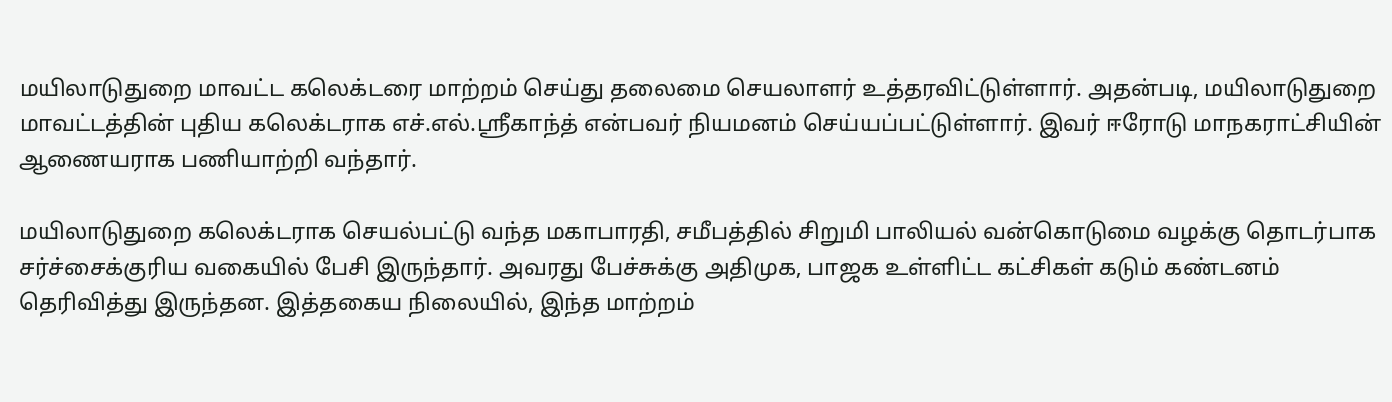மயிலாடுதுறை மாவட்ட கலெக்டரை மாற்றம் செய்து தலைமை செயலாளர் உத்தரவிட்டுள்ளார். அதன்படி, மயிலாடுதுறை மாவட்டத்தின் புதிய கலெக்டராக எச்.எல்.ஸ்ரீகாந்த் என்பவர் நியமனம் செய்யப்பட்டுள்ளார். இவர் ஈரோடு மாநகராட்சியின் ஆணையராக பணியாற்றி வந்தார்.

மயிலாடுதுறை கலெக்டராக செயல்பட்டு வந்த மகாபாரதி, சமீபத்தில் சிறுமி பாலியல் வன்கொடுமை வழக்கு தொடர்பாக சர்ச்சைக்குரிய வகையில் பேசி இருந்தார். அவரது பேச்சுக்கு அதிமுக, பாஜக உள்ளிட்ட கட்சிகள் கடும் கண்டனம் தெரிவித்து இருந்தன. இத்தகைய நிலையில், இந்த மாற்றம்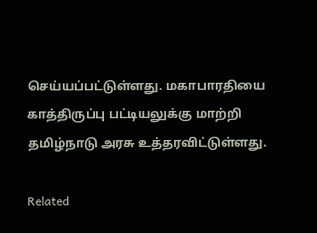செய்யப்பட்டுள்ளது. மகாபாரதியை காத்திருப்பு பட்டியலுக்கு மாற்றி தமிழ்நாடு அரசு உத்தரவிட்டுள்ளது.

Related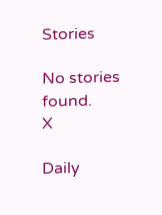Stories

No stories found.
X

Daily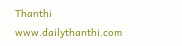Thanthi
www.dailythanthi.com